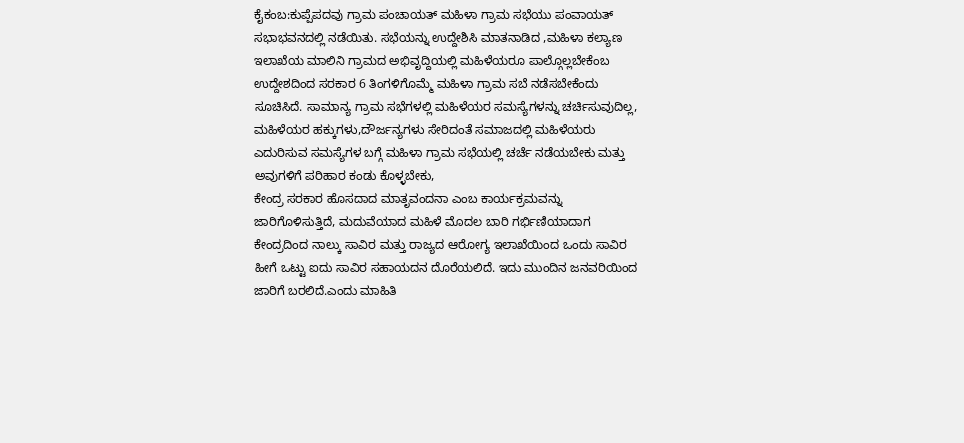ಕೈಕಂಬ:ಕುಪ್ಪೆಪದವು ಗ್ರಾಮ ಪಂಚಾಯತ್ ಮಹಿಳಾ ಗ್ರಾಮ ಸಭೆಯು ಪಂವಾಯತ್ ಸಭಾಭವನದಲ್ಲಿ ನಡೆಯಿತು. ಸಭೆಯನ್ನು ಉದ್ದೇಶಿಸಿ ಮಾತನಾಡಿದ ,ಮಹಿಳಾ ಕಲ್ಯಾಣ ಇಲಾಖೆಯ ಮಾಲಿನಿ ಗ್ರಾಮದ ಅಭಿವೃದ್ದಿಯಲ್ಲಿ ಮಹಿಳೆಯರೂ ಪಾಲ್ಗೊಲ್ಲಬೇಕೆಂಬ ಉದ್ದೇಶದಿಂದ ಸರಕಾರ 6 ತಿಂಗಳಿಗೊಮ್ಮೆ ಮಹಿಳಾ ಗ್ರಾಮ ಸಬೆ ನಡೆಸಬೇಕೆಂದು ಸೂಚಿಸಿದೆ. ಸಾಮಾನ್ಯ ಗ್ರಾಮ ಸಭೆಗಳಲ್ಲಿ ಮಹಿಳೆಯರ ಸಮಸ್ಯೆಗಳನ್ನು ಚರ್ಚಿಸುವುದಿಲ್ಲ, ಮಹಿಳೆಯರ ಹಕ್ಕುಗಳು,ದೌರ್ಜನ್ಯಗಳು ಸೇರಿದಂತೆ ಸಮಾಜದಲ್ಲಿ ಮಹಿಳೆಯರು ಎದುರಿಸುವ ಸಮಸ್ಯೆಗಳ ಬಗ್ಗೆ ಮಹಿಳಾ ಗ್ರಾಮ ಸಭೆಯಲ್ಲಿ ಚರ್ಚೆ ನಡೆಯಬೇಕು ಮತ್ತು ಅವುಗಳಿಗೆ ಪರಿಹಾರ ಕಂಡು ಕೊಳ್ಳಬೇಕು,
ಕೇಂದ್ರ ಸರಕಾರ ಹೊಸದಾದ ಮಾತೃವಂದನಾ ಎಂಬ ಕಾರ್ಯಕ್ರಮವನ್ನು ಜಾರಿಗೊಳಿಸುತ್ತಿದೆ, ಮದುವೆಯಾದ ಮಹಿಳೆ ಮೊದಲ ಬಾರಿ ಗರ್ಭಿಣಿಯಾದಾಗ ಕೇಂದ್ರದಿಂದ ನಾಲ್ಕು ಸಾವಿರ ಮತ್ತು ರಾಜ್ಯದ ಆರೋಗ್ಯ ಇಲಾಖೆಯಿಂದ ಒಂದು ಸಾವಿರ ಹೀಗೆ ಒಟ್ಟು ಐದು ಸಾವಿರ ಸಹಾಯದನ ದೊರೆಯಲಿದೆ. ಇದು ಮುಂದಿನ ಜನವರಿಯಿಂದ ಜಾರಿಗೆ ಬರಲಿದೆ.ಎಂದು ಮಾಹಿತಿ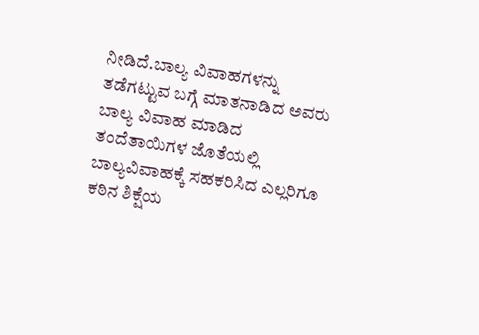ನೀಡಿದೆ.ಬಾಲ್ಯ ವಿವಾಹಗಳನ್ನು ತಡೆಗಟ್ಟುವ ಬಗ್ಗೆ ಮಾತನಾಡಿದ ಅವರು ಬಾಲ್ಯ ವಿವಾಹ ಮಾಡಿದ ತಂದೆತಾಯಿಗಳ ಜೊತೆಯಲ್ಲಿ ಬಾಲ್ಯವಿವಾಹಕ್ಕೆ ಸಹಕರಿಸಿದ ಎಲ್ಲರಿಗೂ ಕಠಿನ ಶಿಕ್ಷೆಯ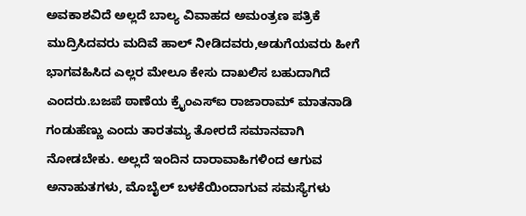ಅವಕಾಶವಿದೆ ಅಲ್ಲದೆ ಬಾಲ್ಯ ವಿವಾಹದ ಅಮಂತ್ರಣ ಪತ್ರಿಕೆ ಮುದ್ರಿಸಿದವರು ಮದಿವೆ ಹಾಲ್ ನೀಡಿದವರು,ಅಡುಗೆಯವರು ಹೀಗೆ ಭಾಗವಹಿಸಿದ ಎಲ್ಲರ ಮೇಲೂ ಕೇಸು ದಾಖಲಿಸ ಬಹುದಾಗಿದೆ ಎಂದರು.ಬಜಪೆ ಠಾಣೆಯ ಕ್ರೈಂಎಸ್ಐ ರಾಜಾರಾಮ್ ಮಾತನಾಡಿ ಗಂಡುಹೆಣ್ಣು ಎಂದು ತಾರತಮ್ಯ ತೋರದೆ ಸಮಾನವಾಗಿ ನೋಡಬೇಕು. ಅಲ್ಲದೆ ಇಂದಿನ ದಾರಾವಾಹಿಗಳಿಂದ ಆಗುವ ಅನಾಹುತಗಳು, ಮೊಬೈಲ್ ಬಳಕೆಯಿಂದಾಗುವ ಸಮಸ್ಯೆಗಳು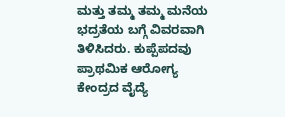ಮತ್ತು ತಮ್ಮ ತಮ್ಮ ಮನೆಯ ಭದ್ರತೆಯ ಬಗ್ಗೆ ವಿವರವಾಗಿ ತಿಳಿಸಿದರು. ಕುಪ್ಪೆಪದವು ಪ್ರಾಥಮಿಕ ಆರೋಗ್ಯ ಕೇಂದ್ರದ ವೈದ್ಯೆ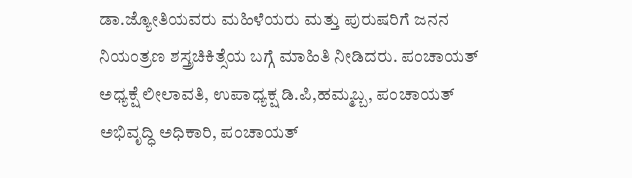ಡಾ.ಜ್ಯೋತಿಯವರು ಮಹಿಳೆಯರು ಮತ್ತು ಪುರುಷರಿಗೆ ಜನನ ನಿಯಂತ್ರಣ ಶಸ್ತ್ರಚಿಕಿತ್ಸೆಯ ಬಗ್ಗೆ ಮಾಹಿತಿ ನೀಡಿದರು. ಪಂಚಾಯತ್ ಅಧ್ಯಕ್ಷೆ ಲೀಲಾವತಿ, ಉಪಾಧ್ಯಕ್ಷ ಡಿ.ಪಿ,ಹಮ್ಮಬ್ಬ, ಪಂಚಾಯತ್ ಅಭಿವೃದ್ಧಿ ಅಧಿಕಾರಿ, ಪಂಚಾಯತ್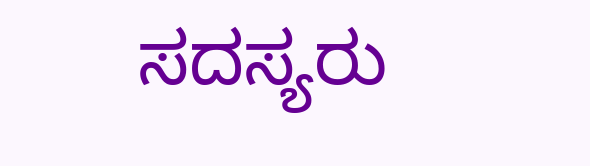ಸದಸ್ಯರು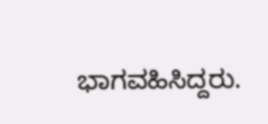ಭಾಗವಹಿಸಿದ್ದರು.